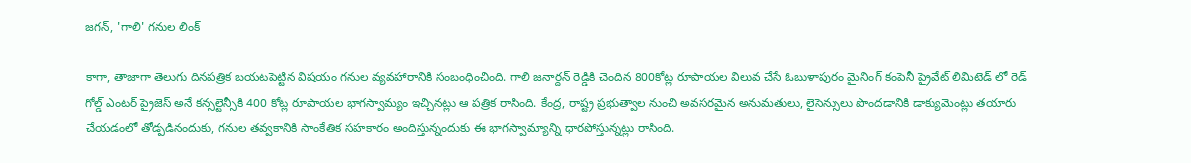జగన్, 'గాలి' గనుల లింక్

కాగా, తాజాగా తెలుగు దినపత్రిక బయటపెట్టిన విషయం గనుల వ్యవహారానికి సంబంధించింది. గాలి జనార్దన్ రెడ్డికి చెందిన 800కోట్ల రూపాయల విలువ చేసే ఓబుళాపురం మైనింగ్ కంపెనీ ప్రైవేట్ లిమిటెడ్ లో రెడ్ గోల్డ్ ఎంటర్ ప్రైజెస్ అనే కన్సల్టెన్సీకి 400 కోట్ల రూపాయల భాగస్వామ్యం ఇచ్చినట్లు ఆ పత్రిక రాసింది. కేంద్ర, రాష్ట్ర ప్రభుత్వాల నుంచి అవసరమైన అనుమతులు, లైసెన్సులు పొందడానికి డాక్యుమెంట్లు తయారు చేయడంలో తోడ్పడినందుకు, గనుల తవ్వకానికి సాంకేతిక సహకారం అందిస్తున్నందుకు ఈ భాగస్వామ్యాన్ని ధారపోస్తున్నట్లు రాసింది.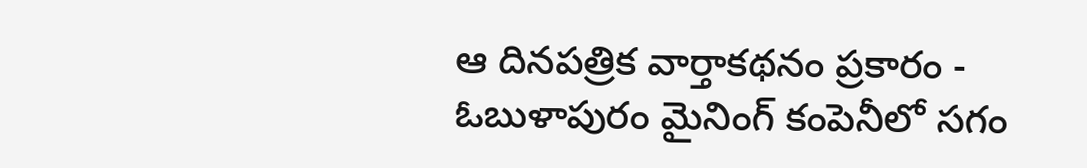ఆ దినపత్రిక వార్తాకథనం ప్రకారం - ఓబుళాపురం మైనింగ్ కంపెనీలో సగం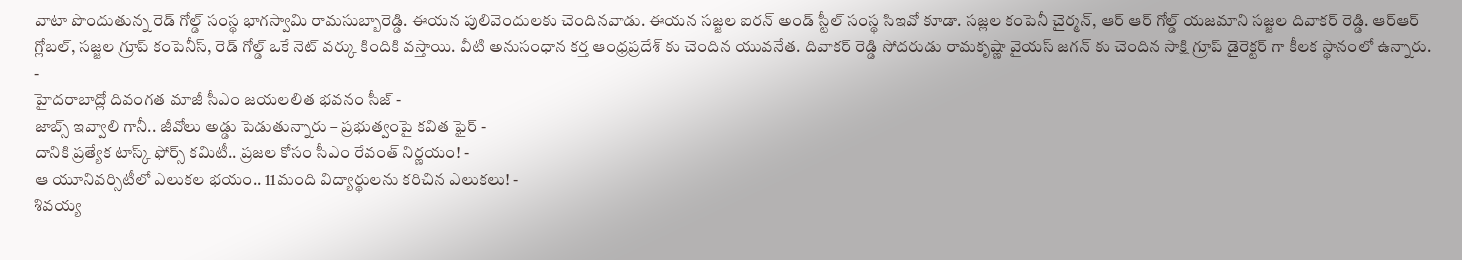వాటా పొందుతున్న రెడ్ గోల్డ్ సంస్థ భాగస్వామి రామసుబ్బారెడ్డి. ఈయన పులివెందులకు చెందినవాడు. ఈయన సజ్జల ఐరన్ అండ్ స్టీల్ సంస్థ సిఇవో కూడా. సజ్లల కంపెనీ చైర్మన్, ఆర్ ఆర్ గోల్డ్ యజమాని సజ్జల దివాకర్ రెడ్డి. ఆర్ఆర్ గ్లోబల్, సజ్జల గ్రూప్ కంపెనీస్, రెడ్ గోల్డ్ ఒకే నెట్ వర్కు కిందికి వస్తాయి. వీటి అనుసంధాన కర్త ఆంధ్రప్రదేశ్ కు చెందిన యువనేత. దివాకర్ రెడ్డి సోదరుడు రామకృష్ణా వైయస్ జగన్ కు చెందిన సాక్షి గ్రూప్ డైరెక్టర్ గా కీలక స్థానంలో ఉన్నారు.
-
హైదరాబాద్లో దివంగత మాజీ సీఎం జయలలిత భవనం సీజ్ -
జాబ్స్ ఇవ్వాలి గానీ.. జీవోలు అడ్డు పెడుతున్నారు – ప్రభుత్వంపై కవిత ఫైర్ -
దానికి ప్రత్యేక టాస్క్ ఫోర్స్ కమిటీ.. ప్రజల కోసం సీఎం రేవంత్ నిర్ణయం! -
ఆ యూనివర్సిటీలో ఎలుకల భయం.. 11మంది విద్యార్థులను కరిచిన ఎలుకలు! -
శివయ్య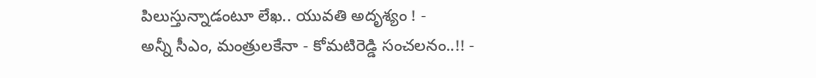పిలుస్తున్నాడంటూ లేఖ.. యువతి అదృశ్యం ! -
అన్నీ సీఎం, మంత్రులకేనా - కోమటిరెడ్డి సంచలనం..!! -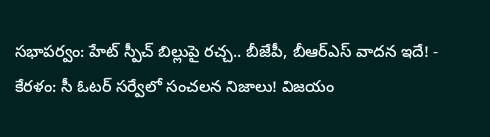సభాపర్వం: హేట్ స్పీచ్ బిల్లుపై రచ్చ.. బీజేపీ, బీఆర్ఎస్ వాదన ఇదే! -
కేరళం: సీ ఓటర్ సర్వేలో సంచలన నిజాలు! విజయం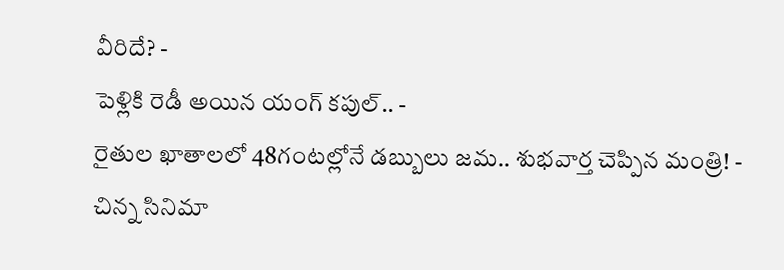వీరిదే? -
పెళ్లికి రెడీ అయిన యంగ్ కపుల్.. -
రైతుల ఖాతాలలో 48గంటల్లోనే డబ్బులు జమ.. శుభవార్త చెప్పిన మంత్రి! -
చిన్న సినిమా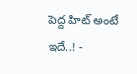పెద్ద హిట్ అంటే ఇదే..! -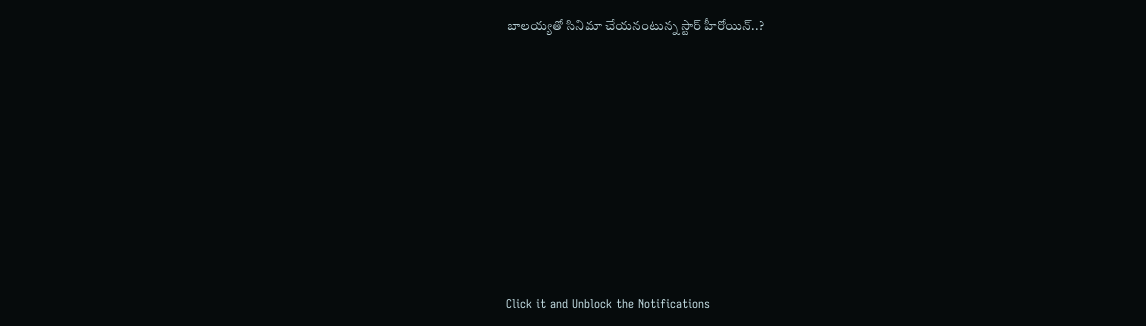బాలయ్యతో సినిమా చేయనంటున్న స్టార్ హీరోయిన్..?












Click it and Unblock the Notifications